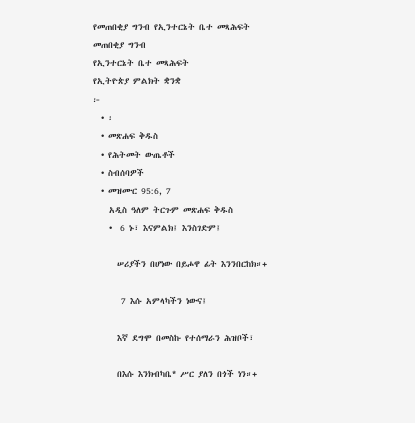የመጠበቂያ ግንብ የኢንተርኔት ቤተ መጻሕፍት
መጠበቂያ ግንብ
የኢንተርኔት ቤተ መጻሕፍት
የኢትዮጵያ ምልክት ቋንቋ
፦
  • ፡
  • መጽሐፍ ቅዱስ
  • የሕትመት ውጤቶች
  • ስብሰባዎች
  • መዝሙር 95:6, 7
    አዲስ ዓለም ትርጉም መጽሐፍ ቅዱስ
    •  6 ኑ፣ እናምልክ፤ እንስገድም፤

      ሠሪያችን በሆነው በይሖዋ ፊት እንንበርከክ።+

       7 እሱ አምላካችን ነውና፤

      እኛ ደግሞ በመስኩ የተሰማራን ሕዝቦች፣

      በእሱ እንክብካቤ* ሥር ያለን በጎች ነን።+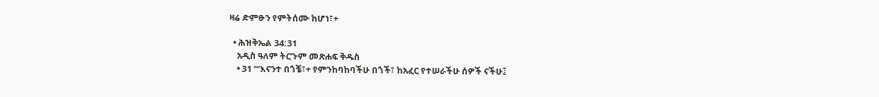ዛሬ ድምፁን የምትሰሙ ከሆነ፣+

  • ሕዝቅኤል 34:31
    አዲስ ዓለም ትርጉም መጽሐፍ ቅዱስ
    • 31 “‘እናንተ በጎቼ፣+ የምንከባከባችሁ በጎች፣ ከአፈር የተሠራችሁ ሰዎች ናችሁ፤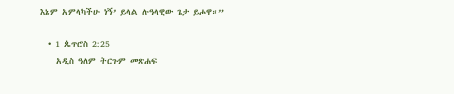እኔም አምላካችሁ ነኝ’ ይላል ሉዓላዊው ጌታ ይሖዋ።”

  • 1 ጴጥሮስ 2:25
    አዲስ ዓለም ትርጉም መጽሐፍ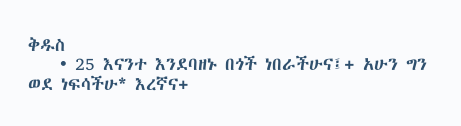ቅዱስ
    • 25 እናንተ እንደባዘኑ በጎች ነበራችሁና፤+ አሁን ግን ወደ ነፍሳችሁ* እረኛና+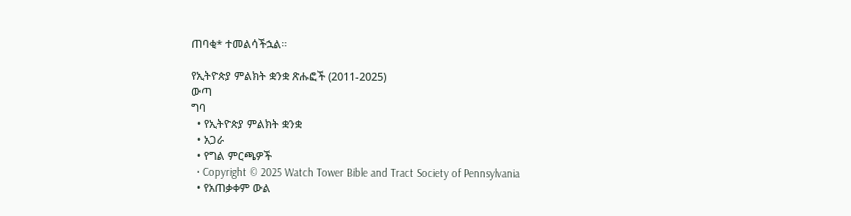ጠባቂ* ተመልሳችኋል።

የኢትዮጵያ ምልክት ቋንቋ ጽሑፎች (2011-2025)
ውጣ
ግባ
  • የኢትዮጵያ ምልክት ቋንቋ
  • አጋራ
  • የግል ምርጫዎች
  • Copyright © 2025 Watch Tower Bible and Tract Society of Pennsylvania
  • የአጠቃቀም ውል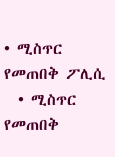• ሚስጥር የመጠበቅ ፖሊሲ
  • ሚስጥር የመጠበቅ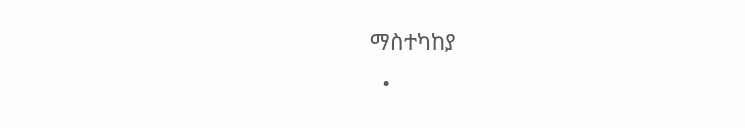ማስተካከያ
  •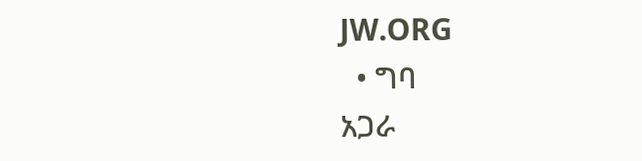JW.ORG
  • ግባ
አጋራ